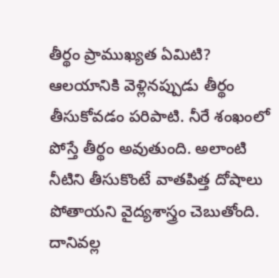తీర్థం ప్రాముఖ్యత ఏమిటి?
ఆలయానికి వెళ్లినప్పుడు తీర్థం తీసుకోవడం పరిపాటి. నీరే శంఖంలో పోస్తే తీర్థం అవుతుంది. అలాంటి నీటిని తీసుకొంటే వాతపిత్త దోషాలు పోతాయని వైద్యశాస్త్రం చెబుతోంది. దానివల్ల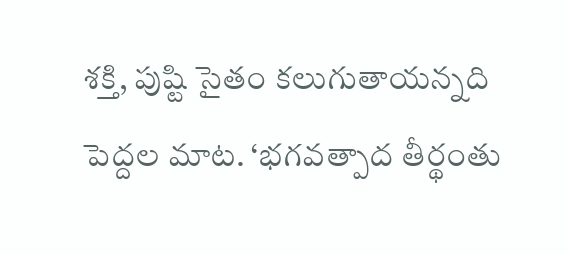శక్తి, పుష్టి సైతం కలుగుతాయన్నది పెద్దల మాట. ‘భగవత్పాద తీర్థంతు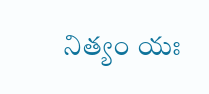నిత్యం యః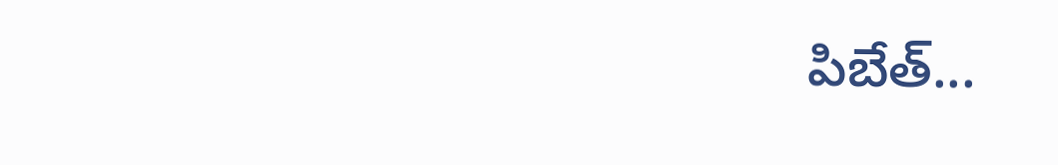పిబేత్...